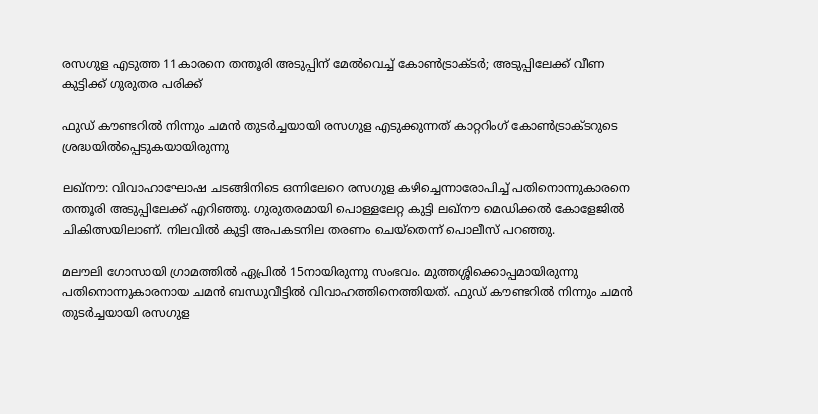രസഗുള എടുത്ത 11കാരനെ തന്തൂരി അടുപ്പിന് മേല്‍വെച്ച് കോണ്‍ട്രാക്ടർ; അടുപ്പിലേക്ക് വീണ കുട്ടിക്ക് ഗുരുതര പരിക്ക്

ഫുഡ് കൗണ്ടറില്‍ നിന്നും ചമന്‍ തുടര്‍ച്ചയായി രസഗുള എടുക്കുന്നത് കാറ്ററിംഗ് കോണ്‍ട്രാക്ടറുടെ ശ്രദ്ധയില്‍പ്പെടുകയായിരുന്നു

ലഖ്‌നൗ: വിവാഹാഘോഷ ചടങ്ങിനിടെ ഒന്നിലേറെ രസഗുള കഴിച്ചെന്നാരോപിച്ച് പതിനൊന്നുകാരനെ തന്തൂരി അടുപ്പിലേക്ക് എറിഞ്ഞു. ഗുരുതരമായി പൊള്ളലേറ്റ കുട്ടി ലഖ്‌നൗ മെഡിക്കല്‍ കോളേജില്‍ ചികിത്സയിലാണ്. നിലവില്‍ കുട്ടി അപകടനില തരണം ചെയ്‌തെന്ന് പൊലീസ് പറഞ്ഞു.

മലൗലി ഗോസായി ഗ്രാമത്തില്‍ ഏപ്രില്‍ 15നായിരുന്നു സംഭവം. മുത്തശ്ശിക്കൊപ്പമായിരുന്നു പതിനൊന്നുകാരനായ ചമന്‍ ബന്ധുവീട്ടില്‍ വിവാഹത്തിനെത്തിയത്. ഫുഡ് കൗണ്ടറില്‍ നിന്നും ചമന്‍ തുടര്‍ച്ചയായി രസഗുള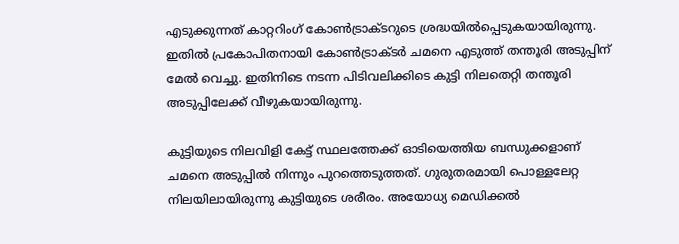എടുക്കുന്നത് കാറ്ററിംഗ് കോണ്‍ട്രാക്ടറുടെ ശ്രദ്ധയില്‍പ്പെടുകയായിരുന്നു. ഇതില്‍ പ്രകോപിതനായി കോണ്‍ട്രാക്ടര്‍ ചമനെ എടുത്ത് തന്തൂരി അടുപ്പിന് മേല്‍ വെച്ചു. ഇതിനിടെ നടന്ന പിടിവലിക്കിടെ കുട്ടി നിലതെറ്റി തന്തൂരി അടുപ്പിലേക്ക് വീഴുകയായിരുന്നു.

കുട്ടിയുടെ നിലവിളി കേട്ട് സ്ഥലത്തേക്ക് ഓടിയെത്തിയ ബന്ധുക്കളാണ് ചമനെ അടുപ്പില്‍ നിന്നും പുറത്തെടുത്തത്. ഗുരുതരമായി പൊള്ളലേറ്റ നിലയിലായിരുന്നു കുട്ടിയുടെ ശരീരം. അയോധ്യ മെഡിക്കല്‍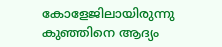കോളേജിലായിരുന്നു കുഞ്ഞിനെ ആദ്യം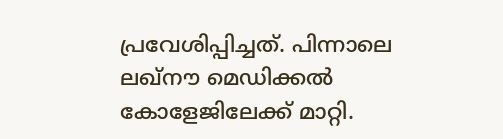പ്രവേശിപ്പിച്ചത്. പിന്നാലെ ലഖ്‌നൗ മെഡിക്കല്‍ കോളേജിലേക്ക് മാറ്റി.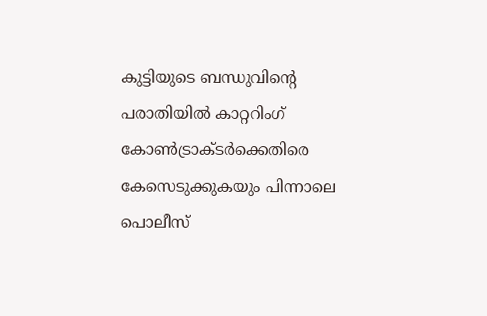കുട്ടിയുടെ ബന്ധുവിന്റെ പരാതിയില്‍ കാറ്ററിംഗ് കോണ്‍ട്രാക്ടര്‍ക്കെതിരെ കേസെടുക്കുകയും പിന്നാലെ പൊലീസ്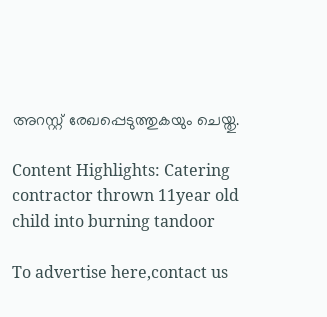അറസ്റ്റ് രേഖപ്പെടുത്തുകയും ചെയ്തു.

Content Highlights: Catering contractor thrown 11year old child into burning tandoor

To advertise here,contact us